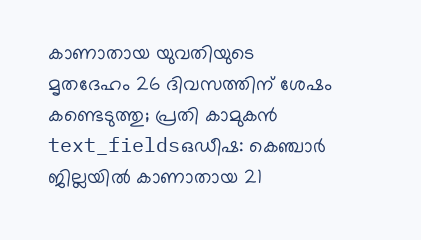കാണാതായ യുവതിയുടെ മൃതദേഹം 26 ദിവസത്തിന് ശേഷം കണ്ടെടുത്തു; പ്രതി കാമുകൻ
text_fieldsഒഡീഷ: കെഞ്ചാർ ജില്ലയിൽ കാണാതായ 21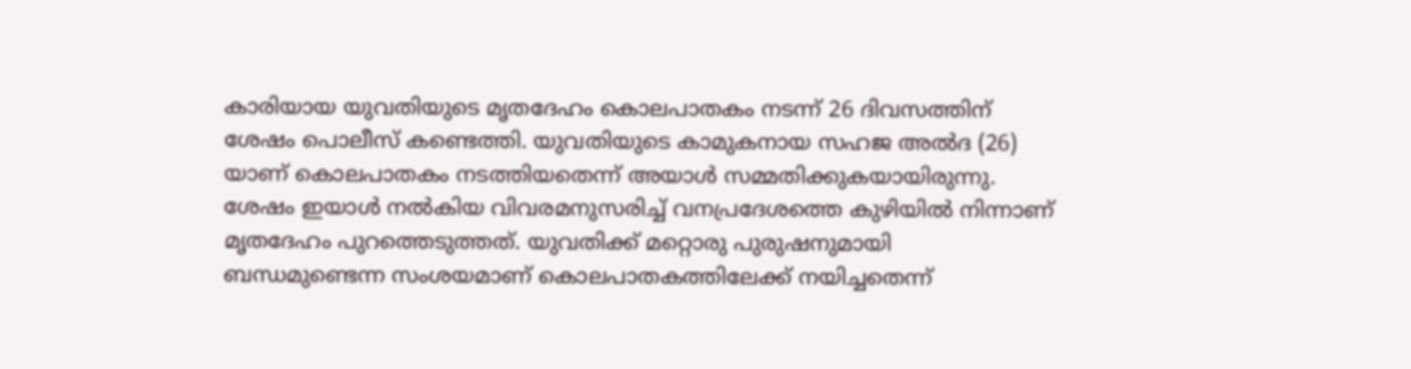കാരിയായ യുവതിയുടെ മൃതദേഹം കൊലപാതകം നടന്ന് 26 ദിവസത്തിന് ശേഷം പൊലീസ് കണ്ടെത്തി. യുവതിയുടെ കാമുകനായ സഹജ അൽദ (26) യാണ് കൊലപാതകം നടത്തിയതെന്ന് അയാൾ സമ്മതിക്കുകയായിരുന്നു. ശേഷം ഇയാൾ നൽകിയ വിവരമനുസരിച്ച് വനപ്രദേശത്തെ കുഴിയിൽ നിന്നാണ് മൃതദേഹം പുറത്തെടുത്തത്. യുവതിക്ക് മറ്റൊരു പുരുഷനുമായി ബന്ധമുണ്ടെന്ന സംശയമാണ് കൊലപാതകത്തിലേക്ക് നയിച്ചതെന്ന്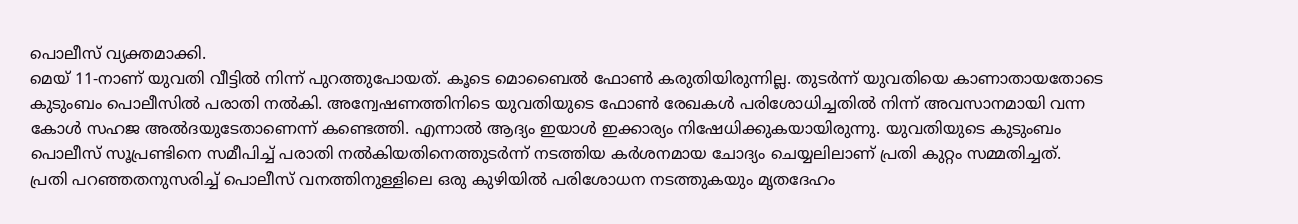പൊലീസ് വ്യക്തമാക്കി.
മെയ് 11-നാണ് യുവതി വീട്ടിൽ നിന്ന് പുറത്തുപോയത്. കൂടെ മൊബൈൽ ഫോൺ കരുതിയിരുന്നില്ല. തുടർന്ന് യുവതിയെ കാണാതായതോടെ കുടുംബം പൊലീസിൽ പരാതി നൽകി. അന്വേഷണത്തിനിടെ യുവതിയുടെ ഫോൺ രേഖകൾ പരിശോധിച്ചതിൽ നിന്ന് അവസാനമായി വന്ന കോൾ സഹജ അൽദയുടേതാണെന്ന് കണ്ടെത്തി. എന്നാൽ ആദ്യം ഇയാൾ ഇക്കാര്യം നിഷേധിക്കുകയായിരുന്നു. യുവതിയുടെ കുടുംബം പൊലീസ് സൂപ്രണ്ടിനെ സമീപിച്ച് പരാതി നൽകിയതിനെത്തുടർന്ന് നടത്തിയ കർശനമായ ചോദ്യം ചെയ്യലിലാണ് പ്രതി കുറ്റം സമ്മതിച്ചത്.
പ്രതി പറഞ്ഞതനുസരിച്ച് പൊലീസ് വനത്തിനുള്ളിലെ ഒരു കുഴിയിൽ പരിശോധന നടത്തുകയും മൃതദേഹം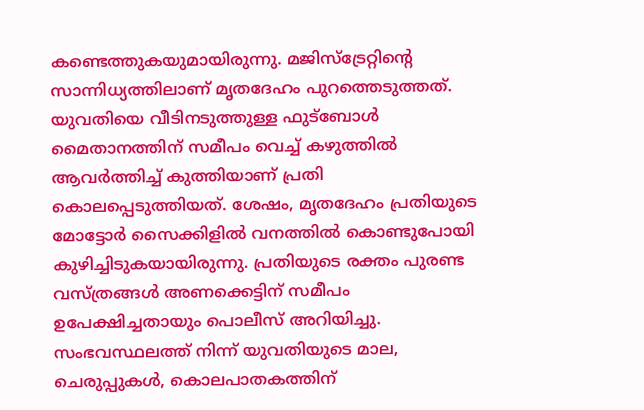കണ്ടെത്തുകയുമായിരുന്നു. മജിസ്ട്രേറ്റിന്റെ സാന്നിധ്യത്തിലാണ് മൃതദേഹം പുറത്തെടുത്തത്. യുവതിയെ വീടിനടുത്തുള്ള ഫുട്ബോൾ മൈതാനത്തിന് സമീപം വെച്ച് കഴുത്തിൽ ആവർത്തിച്ച് കുത്തിയാണ് പ്രതി കൊലപ്പെടുത്തിയത്. ശേഷം, മൃതദേഹം പ്രതിയുടെ മോട്ടോർ സൈക്കിളിൽ വനത്തിൽ കൊണ്ടുപോയി കുഴിച്ചിടുകയായിരുന്നു. പ്രതിയുടെ രക്തം പുരണ്ട വസ്ത്രങ്ങൾ അണക്കെട്ടിന് സമീപം ഉപേക്ഷിച്ചതായും പൊലീസ് അറിയിച്ചു.
സംഭവസ്ഥലത്ത് നിന്ന് യുവതിയുടെ മാല, ചെരുപ്പുകൾ, കൊലപാതകത്തിന്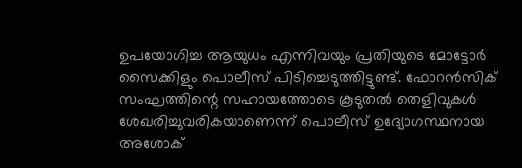ഉപയോഗിച്ച ആയുധം എന്നിവയും പ്രതിയുടെ മോട്ടോർ സൈക്കിളും പൊലീസ് പിടിച്ചെടുത്തിട്ടുണ്ട്. ഫോറൻസിക് സംഘത്തിന്റെ സഹായത്തോടെ കൂടുതൽ തെളിവുകൾ ശേഖരിച്ചുവരികയാണെന്ന് പൊലീസ് ഉദ്യോഗസ്ഥനായ അശോക്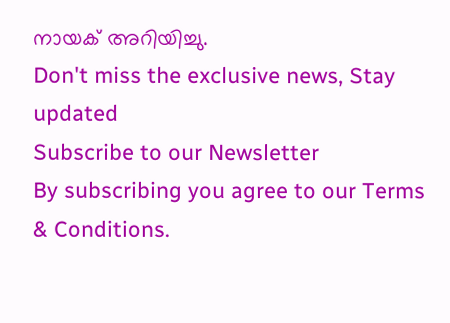നായക് അറിയിച്ചു.
Don't miss the exclusive news, Stay updated
Subscribe to our Newsletter
By subscribing you agree to our Terms & Conditions.